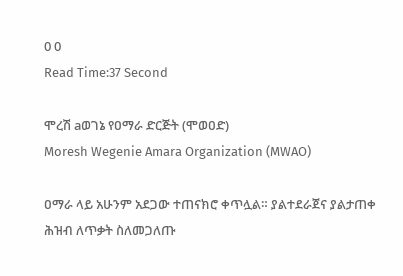0 0
Read Time:37 Second

ሞረሽ aወገኔ የዐማራ ድርጅት (ሞወዐድ)
Moresh Wegenie Amara Organization (MWAO)

ዐማራ ላይ አሁንም አደጋው ተጠናክሮ ቀጥሏል። ያልተደራጀና ያልታጠቀ ሕዝብ ለጥቃት ስለመጋለጡ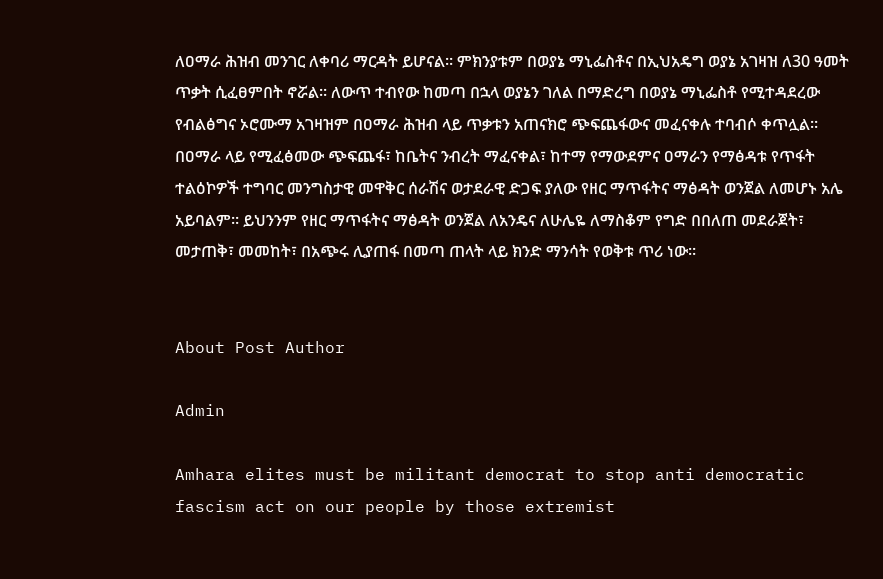ለዐማራ ሕዝብ መንገር ለቀባሪ ማርዳት ይሆናል። ምክንያቱም በወያኔ ማኒፌስቶና በኢህአዴግ ወያኔ አገዛዝ ለ30 ዓመት ጥቃት ሲፈፀምበት ኖሯል። ለውጥ ተብየው ከመጣ በኋላ ወያኔን ገለል በማድረግ በወያኔ ማኒፌስቶ የሚተዳደረው የብልፅግና ኦሮሙማ አገዛዝም በዐማራ ሕዝብ ላይ ጥቃቱን አጠናክሮ ጭፍጨፋውና መፈናቀሉ ተባብሶ ቀጥሏል። በዐማራ ላይ የሚፈፅመው ጭፍጨፋ፣ ከቤትና ንብረት ማፈናቀል፣ ከተማ የማውደምና ዐማራን የማፅዳቱ የጥፋት ተልዕኮዎች ተግባር መንግስታዊ መዋቅር ሰራሽና ወታደራዊ ድጋፍ ያለው የዘር ማጥፋትና ማፅዳት ወንጀል ለመሆኑ አሌ አይባልም። ይህንንም የዘር ማጥፋትና ማፅዳት ወንጀል ለአንዴና ለሁሌዬ ለማስቆም የግድ በበለጠ መደራጀት፣ መታጠቅ፣ መመከት፣ በአጭሩ ሊያጠፋ በመጣ ጠላት ላይ ክንድ ማንሳት የወቅቱ ጥሪ ነው።


About Post Author

Admin

Amhara elites must be militant democrat to stop anti democratic fascism act on our people by those extremist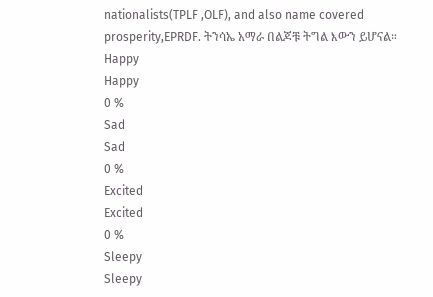nationalists(TPLF ,OLF), and also name covered prosperity,EPRDF. ትንሳኤ አማራ በልጆቹ ትግል እውን ይሆናል።
Happy
Happy
0 %
Sad
Sad
0 %
Excited
Excited
0 %
Sleepy
Sleepy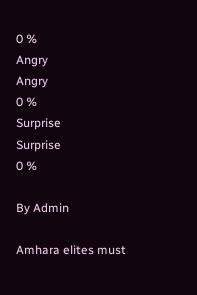0 %
Angry
Angry
0 %
Surprise
Surprise
0 %

By Admin

Amhara elites must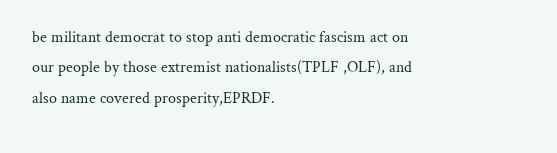be militant democrat to stop anti democratic fascism act on our people by those extremist nationalists(TPLF ,OLF), and also name covered prosperity,EPRDF.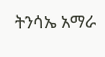ትንሳኤ አማራ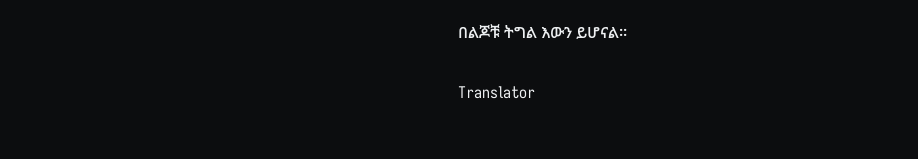በልጆቹ ትግል እውን ይሆናል።

Translator